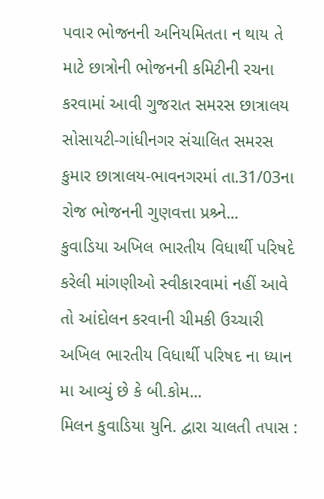પવાર ભોજનની અનિયમિતતા ન થાય તે માટે છાત્રોની ભોજનની કમિટીની રચના કરવામાં આવી ગુજરાત સમરસ છાત્રાલય સોસાયટી-ગાંધીનગર સંચાલિત સમરસ કુમાર છાત્રાલય-ભાવનગરમાં તા.31/03ના રોજ ભોજનની ગુણવત્તા પ્રશ્ર્ને...
કુવાડિયા અખિલ ભારતીય વિધાર્થી પરિષદે કરેલી માંગણીઓ સ્વીકારવામાં નહીં આવે તો આંદોલન કરવાની ચીમકી ઉચ્ચારી અખિલ ભારતીય વિધાર્થી પરિષદ ના ધ્યાન મા આવ્યું છે કે બી.કોમ...
મિલન કુવાડિયા યુનિ. દ્વારા ચાલતી તપાસ :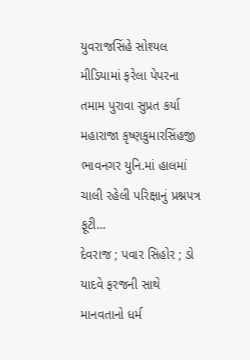યુવરાજસિંહે સોશ્યલ મીડિયામાં ફરેલા પેપરના તમામ પુરાવા સુપ્રત કર્યા મહારાજા કૃષ્ણકુમારસિંહજી ભાવનગર યુનિ.માં હાલમાં ચાલી રહેલી પરિક્ષાનું પ્રશ્નપત્ર ફૂટી...
દેવરાજ ; પવાર સિહોર ; ડો યાદવે ફરજની સાથે માનવતાનો ધર્મ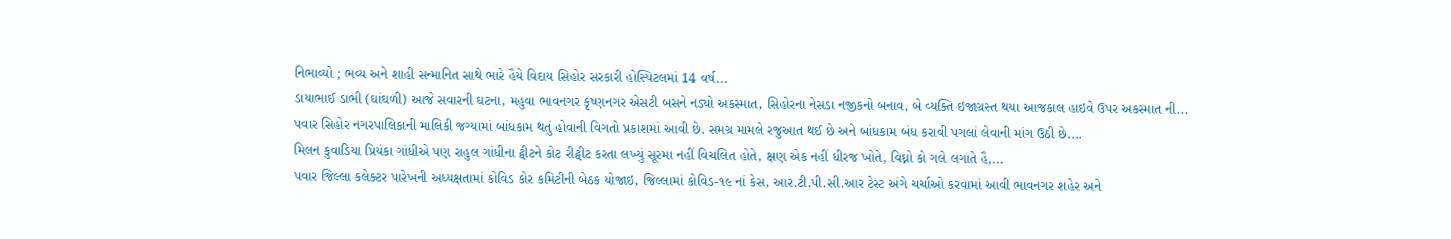નિભાવ્યો ; ભવ્ય અને શાહી સન્માનિત સાથે ભારે હૈયે વિદાય સિહોર સરકારી હોસ્પિટલમાં 14 વર્ષ...
ડાયાભાઈ ડાભી (ઘાંઘળી) આજે સવારની ઘટના, મહુવા ભાવનગર કૃષ્ણનગર એસટી બસને નડ્યો અકસ્માત, સિહોરના નેસડા નજીકનો બનાવ, બે વ્યક્તિ ઇજાગ્રસ્ત થયા આજકાલ હાઇવે ઉપર અકસ્માત ની...
પવાર સિહોર નગરપાલિકાની માલિકી જગ્યામાં બાંધકામ થતું હોવાની વિગતો પ્રકાશમાં આવી છે. સમગ્ર મામલે રજુઆત થઈ છે અને બાંધકામ બંધ કરાવી પગલાં લેવાની માંગ ઉઠી છે....
મિલન કુવાડિયા પ્રિયંકા ગાંધીએ પણ રાહુલ ગાંધીના ટ્વીટને કોટ રીટ્વીટ કરતા લખ્યું સૂરમા નહીં વિચલિત હોતે, ક્ષણ એક નહીં ધીરજ ખોતે, વિઘ્નો કો ગલે લગાતે હૈ,...
પવાર જિલ્લા કલેક્ટર પારેખની અધ્યક્ષતામાં કોવિડ કોર કમિટીની બેઠક યોજાઇ, જિલ્લામાં કોવિડ-૧૯ નાં કેસ, આર.ટી.પી.સી.આર ટેસ્ટ અંગે ચર્ચાઓ કરવામાં આવી ભાવનગર શહેર અને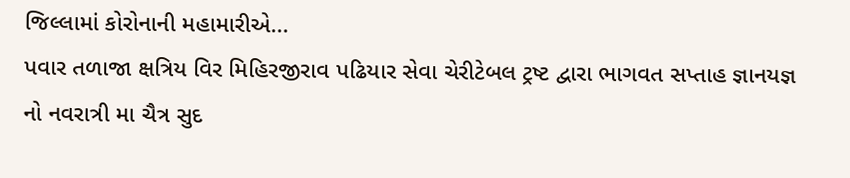જિલ્લામાં કોરોનાની મહામારીએ...
પવાર તળાજા ક્ષત્રિય વિર મિહિરજીરાવ પઢિયાર સેવા ચેરીટેબલ ટ્રષ્ટ દ્વારા ભાગવત સપ્તાહ જ્ઞાનયજ્ઞ નો નવરાત્રી મા ચૈત્ર સુદ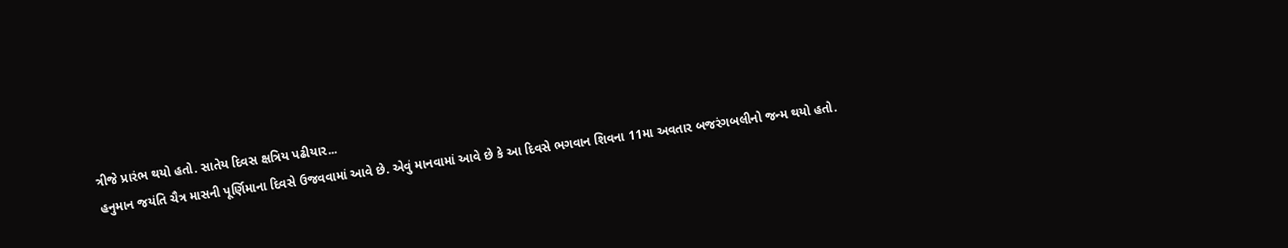ત્રીજે પ્રારંભ થયો હતો. સાતેય દિવસ ક્ષત્રિય પઢીયાર...
હનુમાન જયંતિ ચૈત્ર માસની પૂર્ણિમાના દિવસે ઉજવવામાં આવે છે. એવું માનવામાં આવે છે કે આ દિવસે ભગવાન શિવના 11મા અવતાર બજરંગબલીનો જન્મ થયો હતો.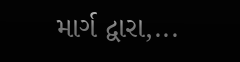માર્ગ દ્વારા,...